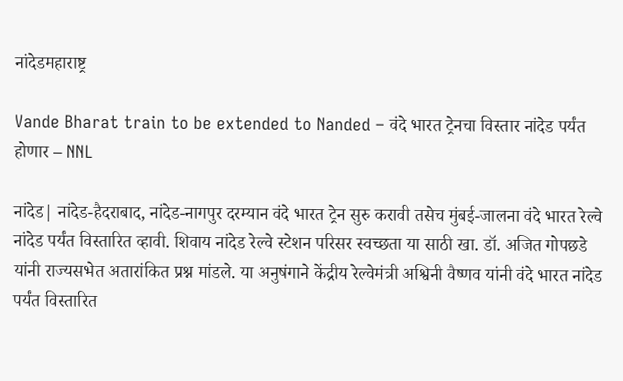नांदेडमहाराष्ट्र

Vande Bharat train to be extended to Nanded – वंदे भारत ट्रेनचा विस्तार नांदेड पर्यंत होणार – NNL

नांदेड| नांदेड-हैदराबाद, नांदेड-नागपुर दरम्यान वंदे भारत ट्रेन सुरु करावी तसेच मुंबई-जालना वंदे भारत रेल्वे नांदेड पर्यंत विस्तारित व्हावी. शिवाय नांदेड रेल्वे स्टेशन परिसर स्वच्छता या साठी खा. डॉ. अजित गोपछडे यांनी राज्यसभेत अतारांकित प्रश्न मांडले. या अनुषंगाने केंद्रीय रेल्वेमंत्री अश्विनी वैष्णव यांनी वंदे भारत नांदेड पर्यंत विस्तारित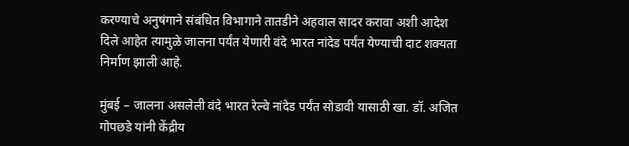करण्याचे अनुषंगाने संबंधित विभागाने तातडीने अहवाल सादर करावा अशी आदेश दिले आहेत त्यामुळे जालना पर्यंत येणारी वंदे भारत नांदेड पर्यंत येण्याची दाट शक्यता निर्माण झाली आहे.

मुंबई – जालना असलेली वंदे भारत रेल्वे नांदेड पर्यंत सोडावी यासाठी खा. डॉ. अजित गोपछडे यांनी केंद्रीय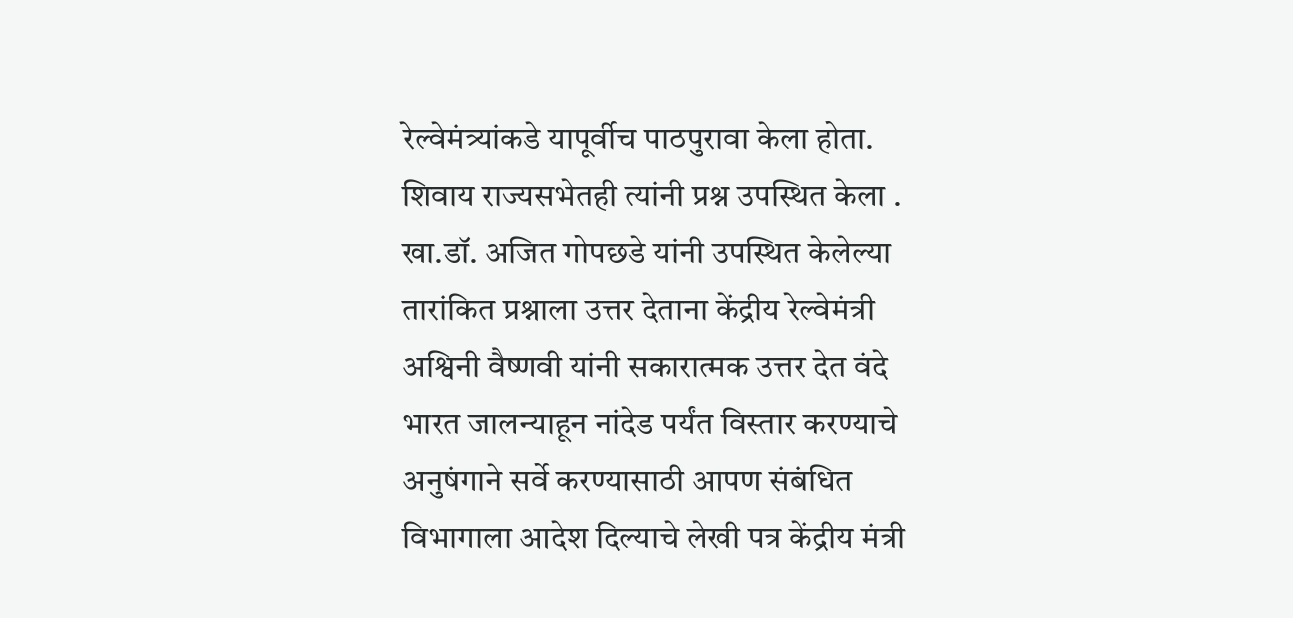रेल्वेमंत्र्यांकडे यापूर्वीच पाठपुरावा केला होता. शिवाय राज्यसभेतही त्यांनी प्रश्न उपस्थित केला . खा.डॉ. अजित गोपछडे यांनी उपस्थित केलेल्या तारांकित प्रश्नाला उत्तर देताना केंद्रीय रेल्वेमंत्री अश्विनी वैष्णवी यांनी सकारात्मक उत्तर देत वंदे भारत जालन्याहून नांदेड पर्यंत विस्तार करण्याचे अनुषंगाने सर्वे करण्यासाठी आपण संबंधित विभागाला आदेश दिल्याचे लेखी पत्र केंद्रीय मंत्री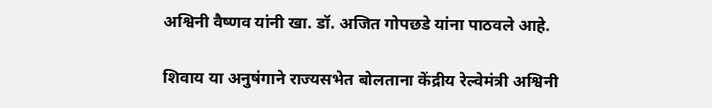अश्विनी वैष्णव यांनी खा. डॉ. अजित गोपछडे यांना पाठवले आहे.

शिवाय या अनुषंगाने राज्यसभेत बोलताना केंद्रीय रेल्वेमंत्री अश्विनी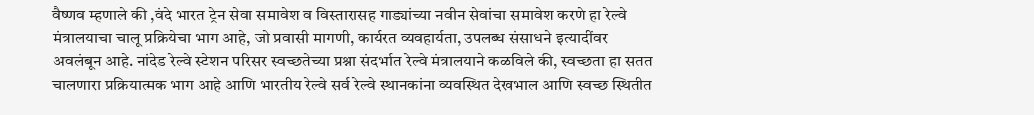वैष्णव म्हणाले की ,वंदे भारत ट्रेन सेवा समावेश व विस्तारासह गाड्यांच्या नवीन सेवांचा समावेश करणे हा रेल्वे मंत्रालयाचा चालू प्रक्रियेचा भाग आहे, जो प्रवासी मागणी, कार्यरत व्यवहार्यता, उपलब्ध संसाधने इत्यादींवर अवलंबून आहे. नांदेड रेल्वे स्टेशन परिसर स्वच्छतेच्या प्रश्ना संदर्भात रेल्वे मंत्रालयाने कळविले की, स्वच्छता हा सतत चालणारा प्रक्रियात्मक भाग आहे आणि भारतीय रेल्वे सर्व रेल्वे स्थानकांना व्यवस्थित देखभाल आणि स्वच्छ स्थितीत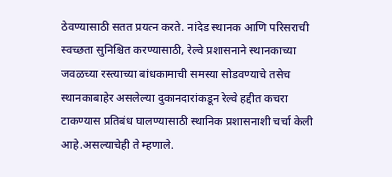ठेवण्यासाठी सतत प्रयत्न करते. नांदेड स्थानक आणि परिसराची स्वच्छता सुनिश्चित करण्यासाठी, रेल्वे प्रशासनाने स्थानकाच्या जवळच्या रस्त्याच्या बांधकामाची समस्या सोडवण्याचे तसेच स्थानकाबाहेर असलेल्या दुकानदारांकडून रेल्वे हद्दीत कचरा टाकण्यास प्रतिबंध घालण्यासाठी स्थानिक प्रशासनाशी चर्चा केली आहे.असल्याचेही ते म्हणाले.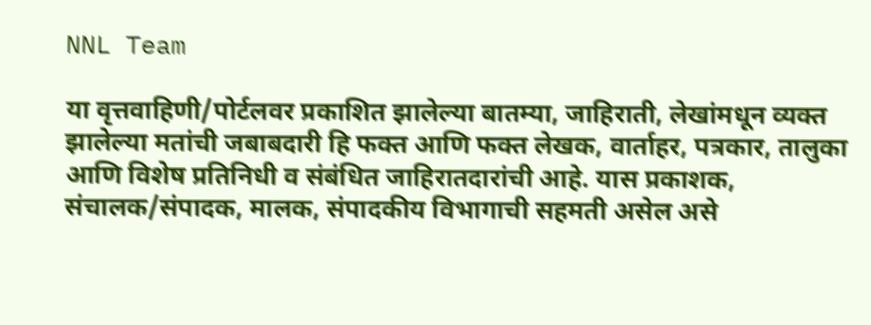NNL Team

या वृत्तवाहिणी/पोर्टलवर प्रकाशित झालेल्या बातम्या, जाहिराती, लेखांमधून व्यक्त झालेल्या मतांची जबाबदारी हि फक्त आणि फक्त लेखक, वार्ताहर, पत्रकार, तालुका आणि विशेष प्रतिनिधी व संबंधित जाहिरातदारांची आहे. यास प्रकाशक, संचालक/संपादक, मालक, संपादकीय विभागाची सहमती असेल असे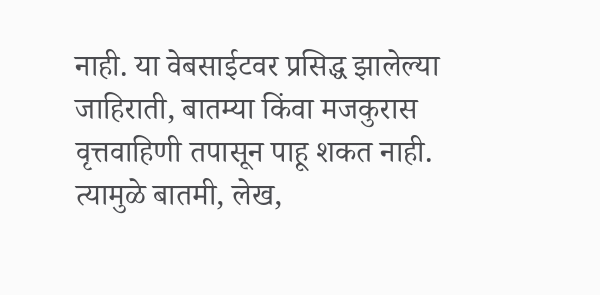नाही. या वेबसाईटवर प्रसिद्ध झालेल्या जाहिराती, बातम्या किंवा मजकुरास वृत्तवाहिणी तपासून पाहू शकत नाही. त्यामुळे बातमी, लेख,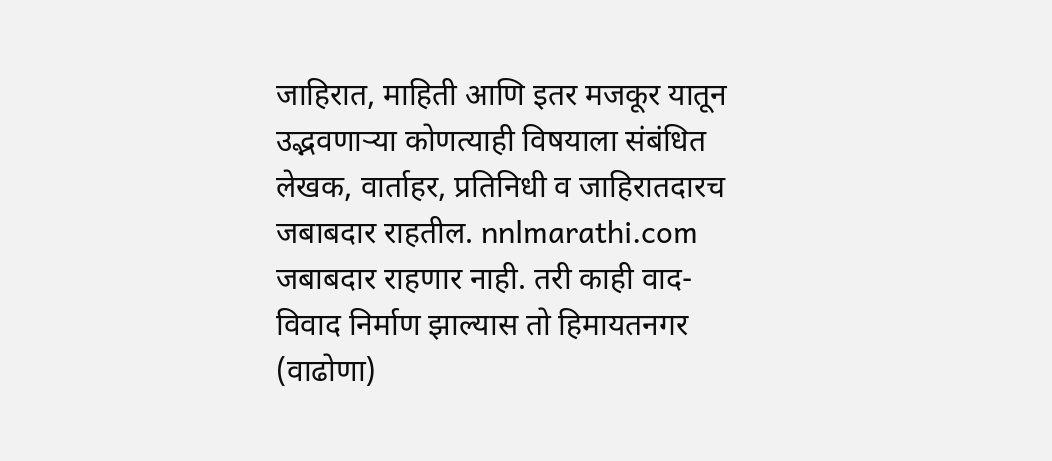जाहिरात, माहिती आणि इतर मजकूर यातून उद्भवणाऱ्या कोणत्याही विषयाला संबंधित लेखक, वार्ताहर, प्रतिनिधी व जाहिरातदारच जबाबदार राहतील. nnlmarathi.com जबाबदार राहणार नाही. तरी काही वाद-विवाद निर्माण झाल्यास तो हिमायतनगर (वाढोणा)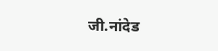जी.नांदेड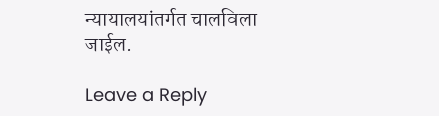न्यायालयांतर्गत चालविला जाईल.

Leave a Reply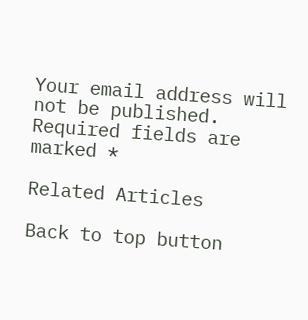Your email address will not be published. Required fields are marked *

Related Articles

Back to top button